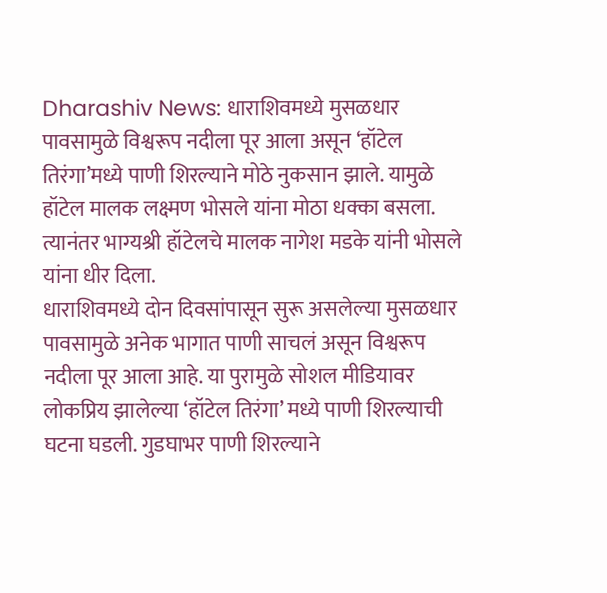Dharashiv News: धाराशिवमध्ये मुसळधार पावसामुळे विश्वरूप नदीला पूर आला असून ‘हॉटेल तिरंगा’मध्ये पाणी शिरल्याने मोठे नुकसान झाले. यामुळे हॉटेल मालक लक्ष्मण भोसले यांना मोठा धक्का बसला. त्यानंतर भाग्यश्री हॉटेलचे मालक नागेश मडके यांनी भोसले यांना धीर दिला.
धाराशिवमध्ये दोन दिवसांपासून सुरू असलेल्या मुसळधार पावसामुळे अनेक भागात पाणी साचलं असून विश्वरूप नदीला पूर आला आहे. या पुरामुळे सोशल मीडियावर लोकप्रिय झालेल्या ‘हॉटेल तिरंगा’ मध्ये पाणी शिरल्याची घटना घडली. गुडघाभर पाणी शिरल्याने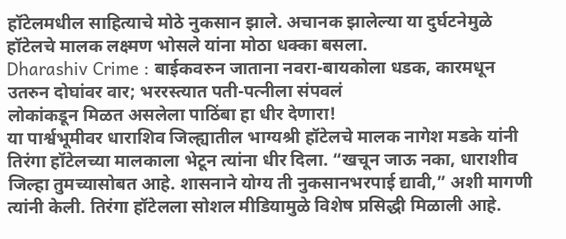हॉटेलमधील साहित्याचे मोठे नुकसान झाले. अचानक झालेल्या या दुर्घटनेमुळे हॉटेलचे मालक लक्ष्मण भोसले यांना मोठा धक्का बसला.
Dharashiv Crime : बाईकवरुन जाताना नवरा-बायकोला धडक, कारमधून उतरुन दोघांवर वार; भररस्त्यात पती-पत्नीला संपवलं
लोकांकडून मिळत असलेला पाठिंबा हा धीर देणारा!
या पार्श्वभूमीवर धाराशिव जिल्ह्यातील भाग्यश्री हॉटेलचे मालक नागेश मडके यांनी तिरंगा हॉटेलच्या मालकाला भेटून त्यांना धीर दिला. “खचून जाऊ नका, धाराशीव जिल्हा तुमच्यासोबत आहे. शासनाने योग्य ती नुकसानभरपाई द्यावी,” अशी मागणी त्यांनी केली. तिरंगा हॉटेलला सोशल मीडियामुळे विशेष प्रसिद्धी मिळाली आहे.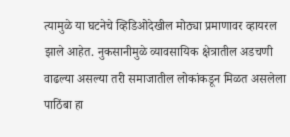त्यामुळे या घटनेचे व्हिडिओदेखील मोठ्या प्रमाणावर व्हायरल झाले आहेत. नुकसानीमुळे व्यावसायिक क्षेत्रातील अडचणी वाढल्या असल्या तरी समाजातील लोकांकडून मिळत असलेला पाठिंबा हा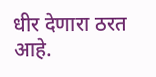धीर देणारा ठरत आहे.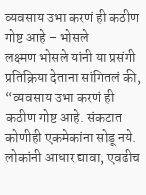व्यवसाय उभा करणं ही कठीण गोष्ट आहे – भोसले
लक्ष्मण भोसले यांनी या प्रसंगी प्रतिक्रिया देताना सांगितलं की, “व्यवसाय उभा करणं ही कठीण गोष्ट आहे. संकटात कोणीही एकमेकांना सोडू नये. लोकांनी आधार द्यावा, एवढीच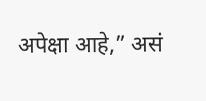अपेक्षा आहे,” असं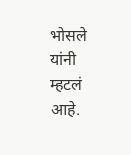भोसले यांनी म्हटलं आहे.